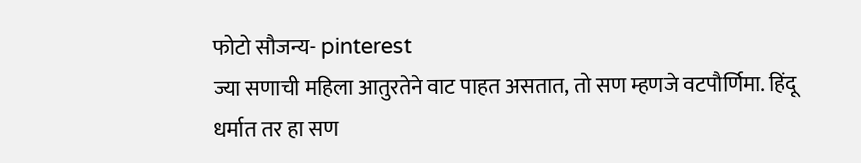फोटो सौजन्य- pinterest
ज्या सणाची महिला आतुरतेने वाट पाहत असतात, तो सण म्हणजे वटपौर्णिमा. हिंदू धर्मात तर हा सण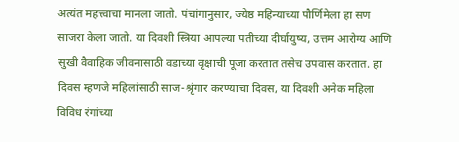अत्यंत महत्त्वाचा मानला जातो. पंचांगानुसार, ज्येष्ठ महिन्याच्या पौर्णिमेला हा सण साजरा केला जातो. या दिवशी स्त्रिया आपल्या पतीच्या दीर्घायुष्य, उत्तम आरोग्य आणि सुखी वैवाहिक जीवनासाठी वडाच्या वृक्षाची पूजा करतात तसेच उपवास करतात. हा दिवस म्हणजे महिलांसाठी साज-श्रृंगार करण्याचा दिवस, या दिवशी अनेक महिला विविध रंगांच्या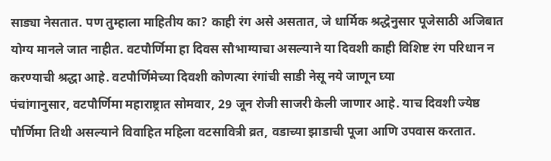साड्या नेसतात. पण तुम्हाला माहितीय का? काही रंग असे असतात, जे धार्मिक श्रद्धेनुसार पूजेसाठी अजिबात योग्य मानले जात नाहीत. वटपौर्णिमा हा दिवस सौभाग्याचा असल्याने या दिवशी काही विशिष्ट रंग परिधान न करण्याची श्रद्धा आहे. वटपौर्णिमेच्या दिवशी कोणत्या रंगांची साडी नेसू नये जाणून घ्या
पंचांगानुसार, वटपौर्णिमा महाराष्ट्रात सोमवार, 29 जून रोजी साजरी केली जाणार आहे. याच दिवशी ज्येष्ठ पौर्णिमा तिथी असल्याने विवाहित महिला वटसावित्री व्रत, वडाच्या झाडाची पूजा आणि उपवास करतात.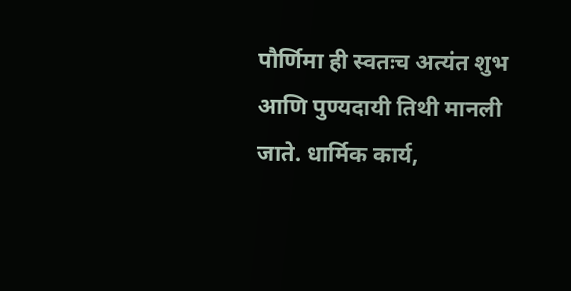पौर्णिमा ही स्वतःच अत्यंत शुभ आणि पुण्यदायी तिथी मानली जाते. धार्मिक कार्य,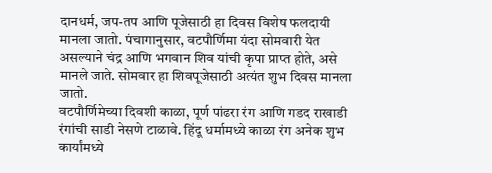दानधर्म, जप-तप आणि पूजेसाठी हा दिवस विशेष फलदायी मानला जातो. पंचागानुसार, वटपौर्णिमा यंदा सोमवारी येत असल्याने चंद्र आणि भगवान शिव यांची कृपा प्राप्त होते, असे मानले जाते. सोमवार हा शिवपूजेसाठी अत्यंत शुभ दिवस मानला जातो.
वटपौर्णिमेच्या दिवशी काळा, पूर्ण पांढरा रंग आणि गडद राखाडी रंगांची साडी नेसणे टाळावे. हिंदू धर्मामध्ये काळा रंग अनेक शुभ कार्यांमध्ये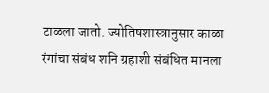टाळला जातो. ज्योतिषशास्त्रानुसार काळा रंगांचा संबंध शनि ग्रहाशी संबंधित मानला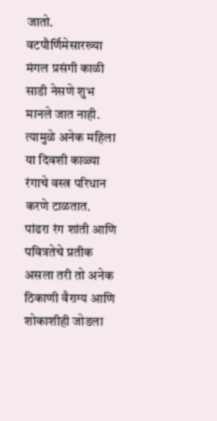जातो. वटपौर्णिमेसारख्या मंगल प्रसंगी काळी साडी नेसणे शुभ मानले जात नाही. त्यामुळे अनेक महिला या दिवशी काळ्या रंगाचे वस्त्र परिधान करणे टाळतात.
पांढरा रंग शांती आणि पवित्रतेचे प्रतीक असला तरी तो अनेक ठिकाणी वैराग्य आणि शोकाशीही जोडला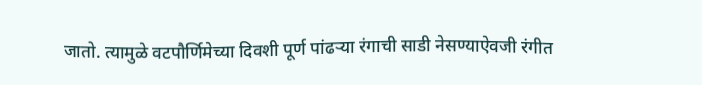जातो. त्यामुळे वटपौर्णिमेच्या दिवशी पूर्ण पांढऱ्या रंगाची साडी नेसण्याऐवजी रंगीत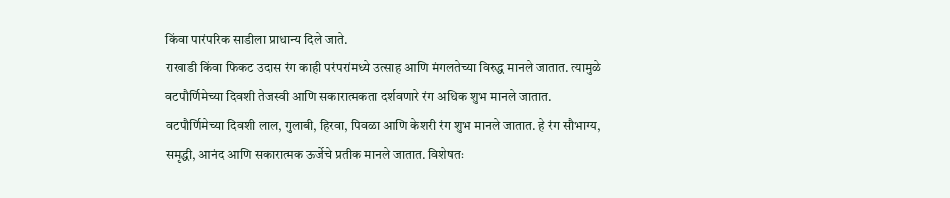किंवा पारंपरिक साडीला प्राधान्य दिले जाते.
राखाडी किंवा फिकट उदास रंग काही परंपरांमध्ये उत्साह आणि मंगलतेच्या विरुद्ध मानले जातात. त्यामुळे वटपौर्णिमेच्या दिवशी तेजस्वी आणि सकारात्मकता दर्शवणारे रंग अधिक शुभ मानले जातात.
वटपौर्णिमेच्या दिवशी लाल, गुलाबी, हिरवा, पिवळा आणि केशरी रंग शुभ मानले जातात. हे रंग सौभाग्य, समृद्धी, आनंद आणि सकारात्मक ऊर्जेचे प्रतीक मानले जातात. विशेषतः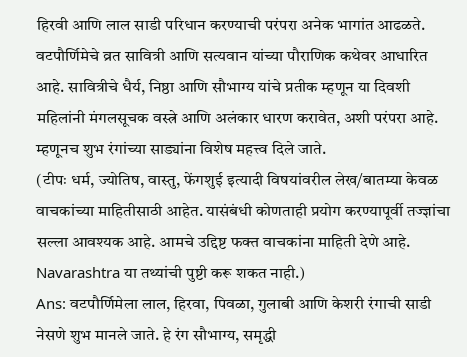हिरवी आणि लाल साडी परिधान करण्याची परंपरा अनेक भागांत आढळते.
वटपौर्णिमेचे व्रत सावित्री आणि सत्यवान यांच्या पौराणिक कथेवर आधारित आहे. सावित्रीचे धैर्य, निष्ठा आणि सौभाग्य यांचे प्रतीक म्हणून या दिवशी महिलांनी मंगलसूचक वस्त्रे आणि अलंकार धारण करावेत, अशी परंपरा आहे. म्हणूनच शुभ रंगांच्या साड्यांना विशेष महत्त्व दिले जाते.
(टीपः धर्म, ज्योतिष, वास्तु, फेंगशुई इत्यादी विषयांवरील लेख/बातम्या केवळ वाचकांच्या माहितीसाठी आहेत. यासंबंधी कोणताही प्रयोग करण्यापूर्वी तज्ज्ञांचा सल्ला आवश्यक आहे. आमचे उद्दिष्ट फक्त वाचकांना माहिती देणे आहे. Navarashtra या तथ्यांची पुष्टी करू शकत नाही.)
Ans: वटपौर्णिमेला लाल, हिरवा, पिवळा, गुलाबी आणि केशरी रंगाची साडी नेसणे शुभ मानले जाते. हे रंग सौभाग्य, समृद्धी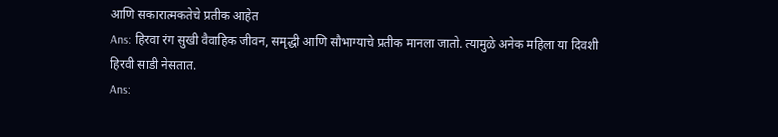आणि सकारात्मकतेचे प्रतीक आहेत
Ans: हिरवा रंग सुखी वैवाहिक जीवन, समृद्धी आणि सौभाग्याचे प्रतीक मानला जातो. त्यामुळे अनेक महिला या दिवशी हिरवी साडी नेसतात.
Ans: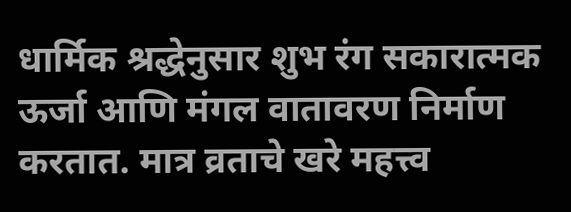धार्मिक श्रद्धेनुसार शुभ रंग सकारात्मक ऊर्जा आणि मंगल वातावरण निर्माण करतात. मात्र व्रताचे खरे महत्त्व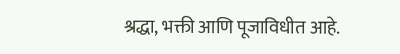श्रद्धा, भक्ती आणि पूजाविधीत आहे.